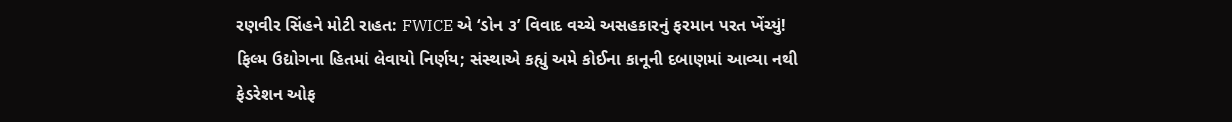રણવીર સિંહને મોટી રાહત: FWICE એ ‘ડોન ૩’ વિવાદ વચ્ચે અસહકારનું ફરમાન પરત ખેંચ્યું!
ફિલ્મ ઉદ્યોગના હિતમાં લેવાયો નિર્ણય; સંસ્થાએ કહ્યું અમે કોઈના કાનૂની દબાણમાં આવ્યા નથી
ફેડરેશન ઓફ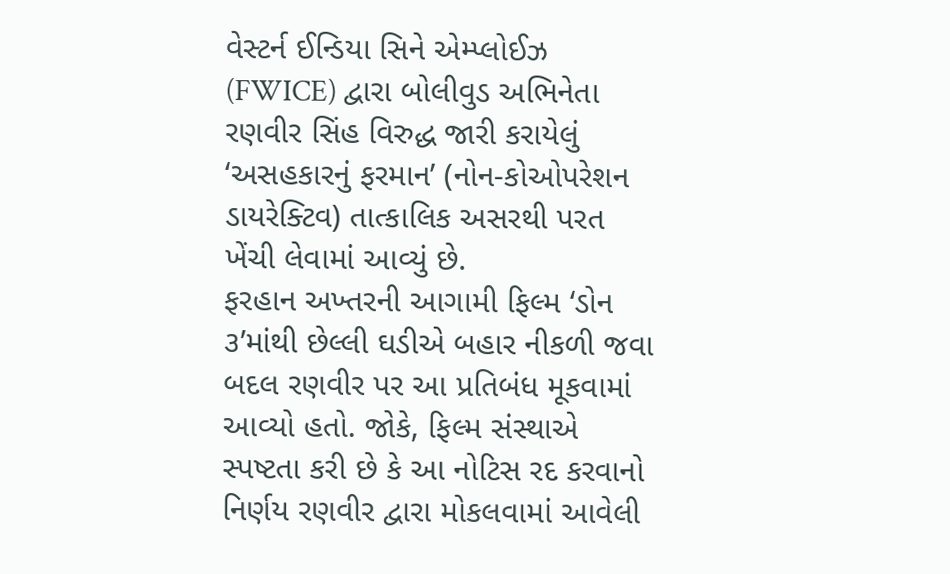વેસ્ટર્ન ઈન્ડિયા સિને એમ્પ્લોઈઝ (FWICE) દ્વારા બોલીવુડ અભિનેતા રણવીર સિંહ વિરુદ્ધ જારી કરાયેલું ‘અસહકારનું ફરમાન’ (નોન-કોઓપરેશન ડાયરેક્ટિવ) તાત્કાલિક અસરથી પરત ખેંચી લેવામાં આવ્યું છે.
ફરહાન અખ્તરની આગામી ફિલ્મ ‘ડોન ૩’માંથી છેલ્લી ઘડીએ બહાર નીકળી જવા બદલ રણવીર પર આ પ્રતિબંધ મૂકવામાં આવ્યો હતો. જોકે, ફિલ્મ સંસ્થાએ સ્પષ્ટતા કરી છે કે આ નોટિસ રદ કરવાનો નિર્ણય રણવીર દ્વારા મોકલવામાં આવેલી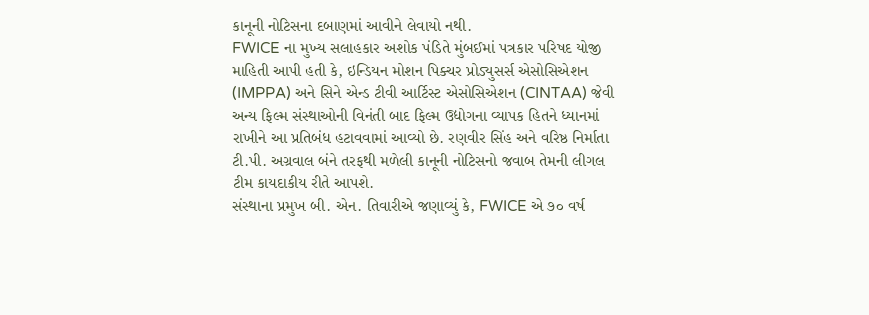કાનૂની નોટિસના દબાણમાં આવીને લેવાયો નથી.
FWICE ના મુખ્ય સલાહકાર અશોક પંડિતે મુંબઈમાં પત્રકાર પરિષદ યોજી માહિતી આપી હતી કે, ઇન્ડિયન મોશન પિક્ચર પ્રોડ્યુસર્સ એસોસિએશન (IMPPA) અને સિને એન્ડ ટીવી આર્ટિસ્ટ એસોસિએશન (CINTAA) જેવી અન્ય ફિલ્મ સંસ્થાઓની વિનંતી બાદ ફિલ્મ ઉદ્યોગના વ્યાપક હિતને ધ્યાનમાં રાખીને આ પ્રતિબંધ હટાવવામાં આવ્યો છે. રણવીર સિંહ અને વરિષ્ઠ નિર્માતા ટી.પી. અગ્રવાલ બંને તરફથી મળેલી કાનૂની નોટિસનો જવાબ તેમની લીગલ ટીમ કાયદાકીય રીતે આપશે.
સંસ્થાના પ્રમુખ બી. એન. તિવારીએ જણાવ્યું કે, FWICE એ ૭૦ વર્ષ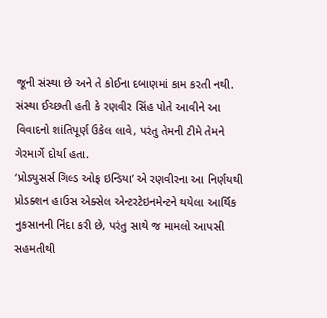જૂની સંસ્થા છે અને તે કોઈના દબાણમાં કામ કરતી નથી. સંસ્થા ઈચ્છતી હતી કે રણવીર સિંહ પોતે આવીને આ વિવાદનો શાંતિપૂર્ણ ઉકેલ લાવે, પરંતુ તેમની ટીમે તેમને ગેરમાર્ગે દોર્યા હતા.
‘પ્રોડ્યુસર્સ ગિલ્ડ ઓફ ઇન્ડિયા’ એ રણવીરના આ નિર્ણયથી પ્રોડક્શન હાઉસ એક્સેલ એન્ટરટેઇનમેન્ટને થયેલા આર્થિક નુકસાનની નિંદા કરી છે, પરંતુ સાથે જ મામલો આપસી સહમતીથી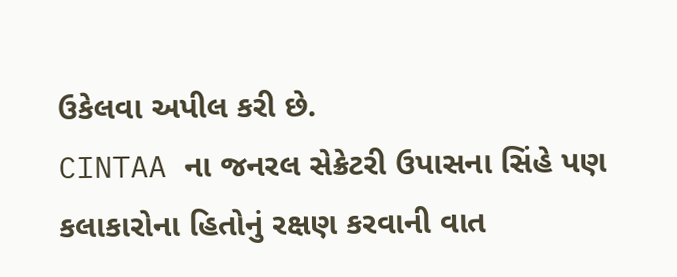ઉકેલવા અપીલ કરી છે.
CINTAA ના જનરલ સેક્રેટરી ઉપાસના સિંહે પણ કલાકારોના હિતોનું રક્ષણ કરવાની વાત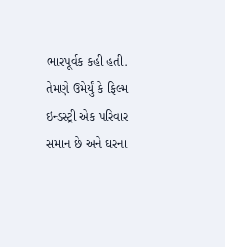ભારપૂર્વક કહી હતી. તેમણે ઉમેર્યું કે ફિલ્મ ઇન્ડસ્ટ્રી એક પરિવાર સમાન છે અને ઘરના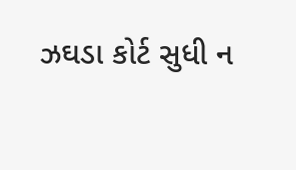ઝઘડા કોર્ટ સુધી ન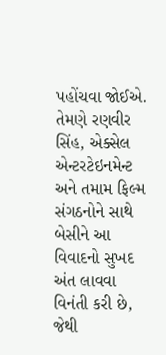પહોંચવા જોઈએ. તેમણે રણવીર સિંહ, એક્સેલ એન્ટરટેઇનમેન્ટ અને તમામ ફિલ્મ સંગઠનોને સાથે બેસીને આ વિવાદનો સુખદ અંત લાવવા વિનંતી કરી છે, જેથી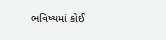ભવિષ્યમાં કોઈ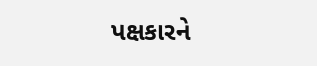પક્ષકારને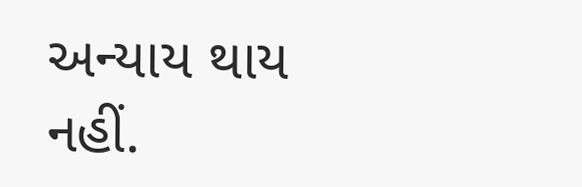અન્યાય થાય નહીં.